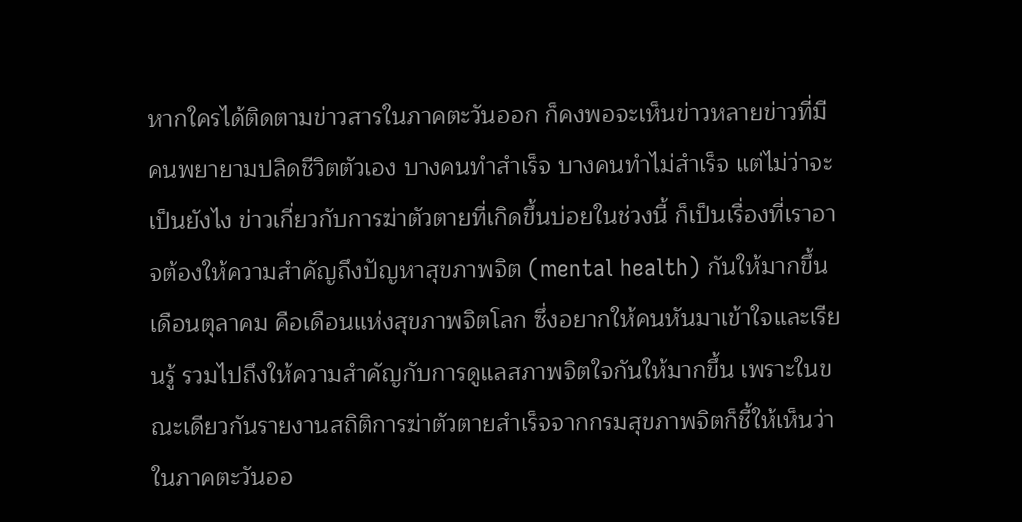หากใครได้ติดตามข่าวสารในภาคตะวันออก ก็คงพอจะเห็นข่าวหลายข่าวที่มีคนพยายามปลิดชีวิตตัวเอง บางคนทำสำเร็จ บางคนทำไม่สำเร็จ แต่ไม่ว่าจะเป็นยังไง ข่าวเกี่ยวกับการฆ่าตัวตายที่เกิดขึ้นบ่อยในช่วงนี้ ก็เป็นเรื่องที่เราอาจต้องให้ความสำคัญถึงปัญหาสุขภาพจิต (mental health) กันให้มากขึ้น
เดือนตุลาคม คือเดือนแห่งสุขภาพจิตโลก ซึ่งอยากให้คนหันมาเข้าใจและเรียนรู้ รวมไปถึงให้ความสำคัญกับการดูแลสภาพจิตใจกันให้มากขึ้น เพราะในขณะเดียวกันรายงานสถิติการฆ่าตัวตายสำเร็จจากกรมสุขภาพจิตก็ชี้ให้เห็นว่าในภาคตะวันออ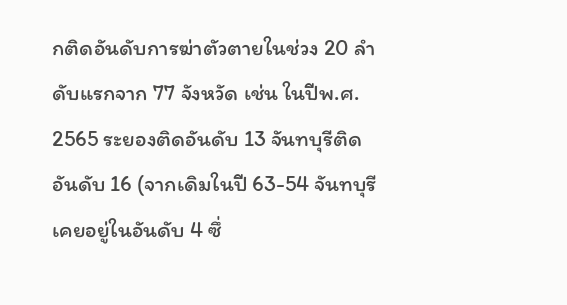กติดอันดับการฆ่าตัวตายในช่วง 20 ลำดับแรกจาก 77 จังหวัด เช่น ในปีพ.ศ. 2565 ระยองติดอันดับ 13 จันทบุรีติดอันดับ 16 (จากเดิมในปี 63-54 จันทบุรีเคยอยู่ในอันดับ 4 ซึ่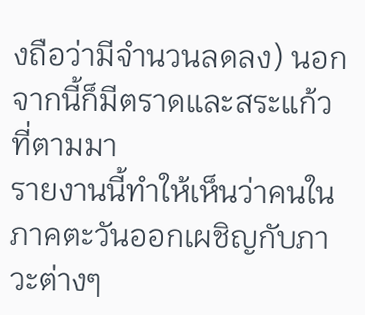งถือว่ามีจำนวนลดลง) นอกจากนี้ก็มีตราดและสระแก้ว ที่ตามมา
รายงานนี้ทำให้เห็นว่าคนในภาคตะวันออกเผชิญกับภาวะต่างๆ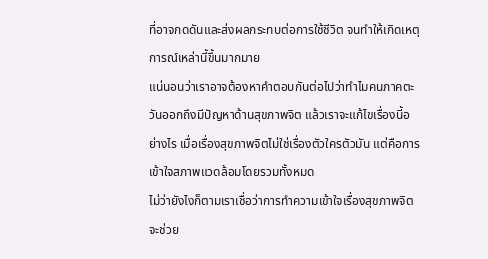ที่อาจกดดันและส่งผลกระทบต่อการใช้ชีวิต จนทำให้เกิดเหตุการณ์เหล่านี้ขึ้นมากมาย
แน่นอนว่าเราอาจต้องหาคำตอบกันต่อไปว่าทำไมคนภาคตะวันออกถึงมีปัญหาด้านสุขภาพจิต แล้วเราจะแก้ไขเรื่องนี้อย่างไร เมื่อเรื่องสุขภาพจิตไม่ใช่เรื่องตัวใครตัวมัน แต่คือการเข้าใจสภาพแวดล้อมโดยรวมทั้งหมด
ไม่ว่ายังไงก็ตามเราเชื่อว่าการทำความเข้าใจเรื่องสุขภาพจิตจะช่วย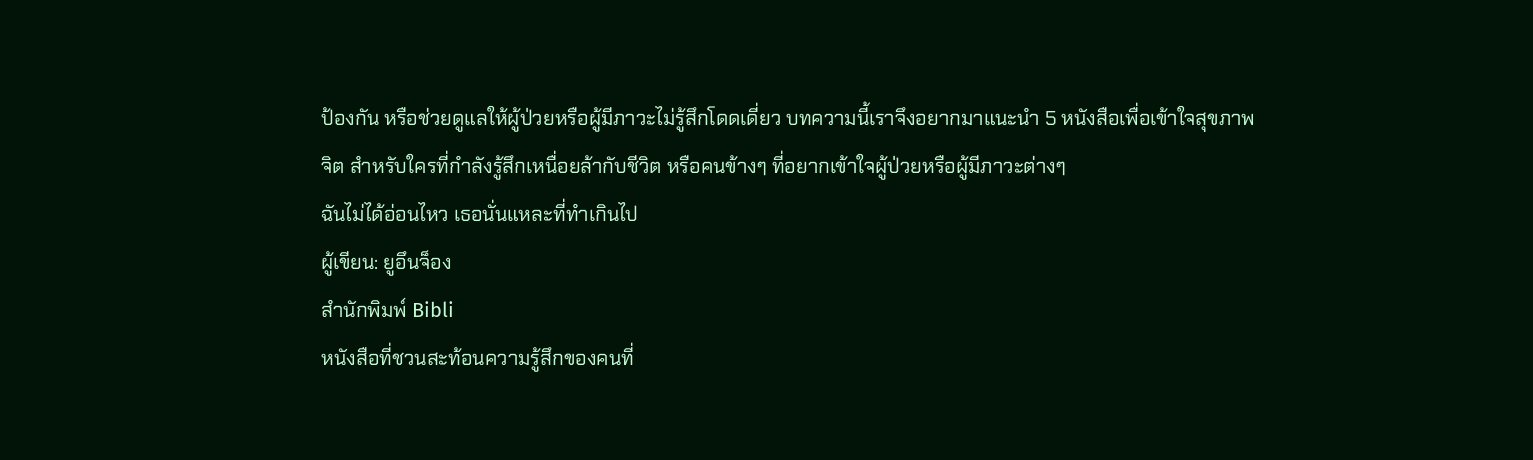ป้องกัน หรือช่วยดูแลให้ผู้ป่วยหรือผู้มีภาวะไม่รู้สึกโดดเดี่ยว บทความนี้เราจึงอยากมาแนะนำ 5 หนังสือเพื่อเข้าใจสุขภาพจิต สำหรับใครที่กำลังรู้สึกเหนื่อยล้ากับชีวิต หรือคนข้างๆ ที่อยากเข้าใจผู้ป่วยหรือผู้มีภาวะต่างๆ
ฉันไม่ได้อ่อนไหว เธอนั่นแหละที่ทำเกินไป
ผู้เขียน: ยูอึนจ็อง
สำนักพิมพ์ Bibli
หนังสือที่ชวนสะท้อนความรู้สึกของคนที่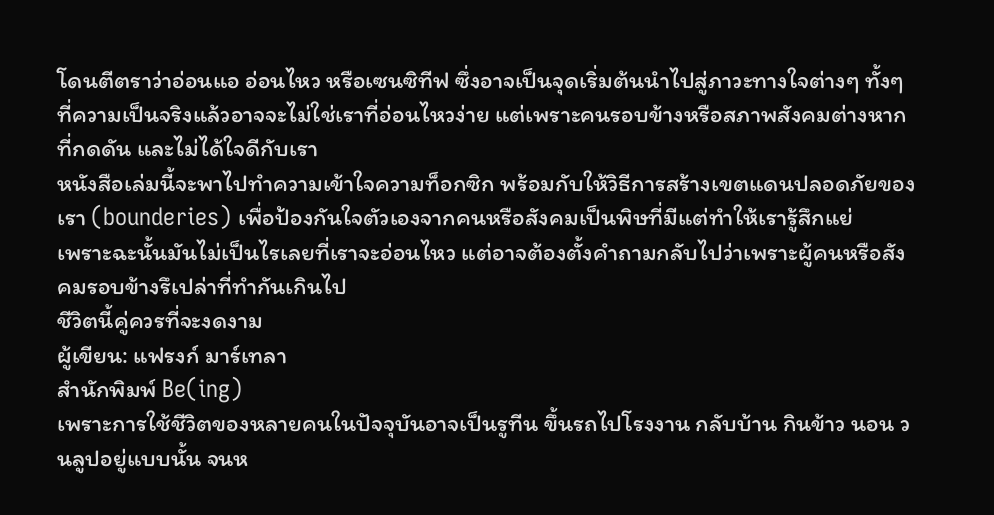โดนตีตราว่าอ่อนแอ อ่อนไหว หรือเซนซิทีฟ ซึ่งอาจเป็นจุดเริ่มต้นนำไปสู่ภาวะทางใจต่างๆ ทั้งๆ ที่ความเป็นจริงแล้วอาจจะไม่ใช่เราที่อ่อนไหวง่าย แต่เพราะคนรอบข้างหรือสภาพสังคมต่างหากที่กดดัน และไม่ได้ใจดีกับเรา
หนังสือเล่มนี้จะพาไปทำความเข้าใจความท็อกซิก พร้อมกับให้วิธีการสร้างเขตแดนปลอดภัยของเรา (bounderies) เพื่อป้องกันใจตัวเองจากคนหรือสังคมเป็นพิษที่มีแต่ทำให้เรารู้สึกแย่
เพราะฉะนั้นมันไม่เป็นไรเลยที่เราจะอ่อนไหว แต่อาจต้องตั้งคำถามกลับไปว่าเพราะผู้คนหรือสังคมรอบข้างรึเปล่าที่ทำกันเกินไป
ชีวิตนี้คู่ควรที่จะงดงาม
ผู้เขียน: แฟรงก์ มาร์เทลา
สำนักพิมพ์ Be(ing)
เพราะการใช้ชีวิตของหลายคนในปัจจุบันอาจเป็นรูทีน ขึ้นรถไปโรงงาน กลับบ้าน กินข้าว นอน วนลูปอยู่แบบนั้น จนห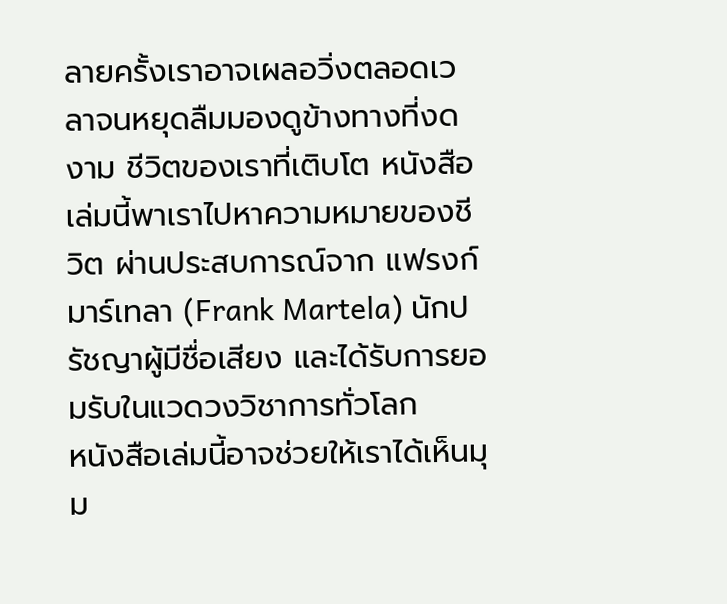ลายครั้งเราอาจเผลอวิ่งตลอดเวลาจนหยุดลืมมองดูข้างทางที่งดงาม ชีวิตของเราที่เติบโต หนังสือเล่มนี้พาเราไปหาความหมายของชีวิต ผ่านประสบการณ์จาก แฟรงก์ มาร์เทลา (Frank Martela) นักปรัชญาผู้มีชื่อเสียง และได้รับการยอมรับในแวดวงวิชาการทั่วโลก
หนังสือเล่มนี้อาจช่วยให้เราได้เห็นมุม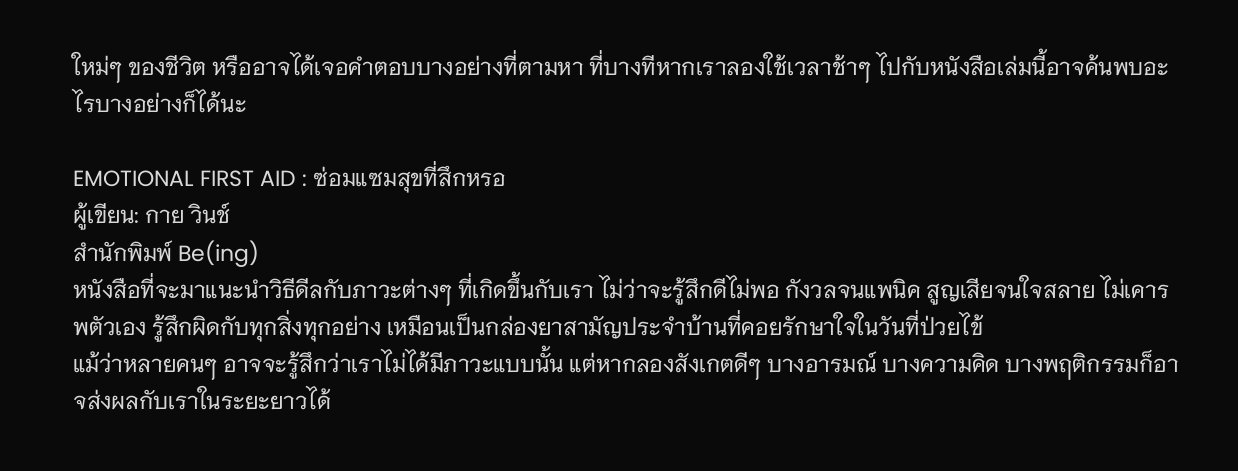ใหม่ๆ ของชีวิต หรืออาจได้เจอคำตอบบางอย่างที่ตามหา ที่บางทีหากเราลองใช้เวลาช้าๆ ไปกับหนังสือเล่มนี้อาจค้นพบอะไรบางอย่างก็ได้นะ

EMOTIONAL FIRST AID : ซ่อมแซมสุขที่สึกหรอ
ผู้เขียน: กาย วินช์
สำนักพิมพ์ Be(ing)
หนังสือที่จะมาแนะนำวิธีดีลกับภาวะต่างๆ ที่เกิดขึ้นกับเรา ไม่ว่าจะรู้สึกดีไม่พอ กังวลจนแพนิค สูญเสียจนใจสลาย ไม่เคารพตัวเอง รู้สึกผิดกับทุกสิ่งทุกอย่าง เหมือนเป็นกล่องยาสามัญประจำบ้านที่คอยรักษาใจในวันที่ป่วยไข้
แม้ว่าหลายคนๆ อาจจะรู้สึกว่าเราไม่ได้มีภาวะแบบนั้น แต่หากลองสังเกตดีๆ บางอารมณ์ บางความคิด บางพฤติกรรมก็อาจส่งผลกับเราในระยะยาวได้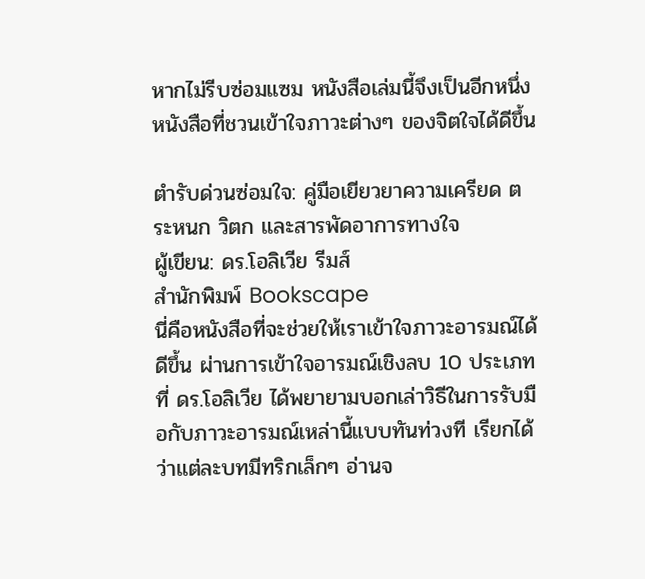หากไม่รีบซ่อมแซม หนังสือเล่มนี้จึงเป็นอีกหนึ่งหนังสือที่ชวนเข้าใจภาวะต่างๆ ของจิตใจได้ดีขึ้น

ตำรับด่วนซ่อมใจ: คู่มือเยียวยาความเครียด ตระหนก วิตก และสารพัดอาการทางใจ
ผู้เขียน: ดร.โอลิเวีย รีมส์
สำนักพิมพ์ Bookscape
นี่คือหนังสือที่จะช่วยให้เราเข้าใจภาวะอารมณ์ได้ดีขึ้น ผ่านการเข้าใจอารมณ์เชิงลบ 10 ประเภทที่ ดร.โอลิเวีย ได้พยายามบอกเล่าวิธีในการรับมือกับภาวะอารมณ์เหล่านี้แบบทันท่วงที เรียกได้ว่าแต่ละบทมีทริกเล็กๆ อ่านจ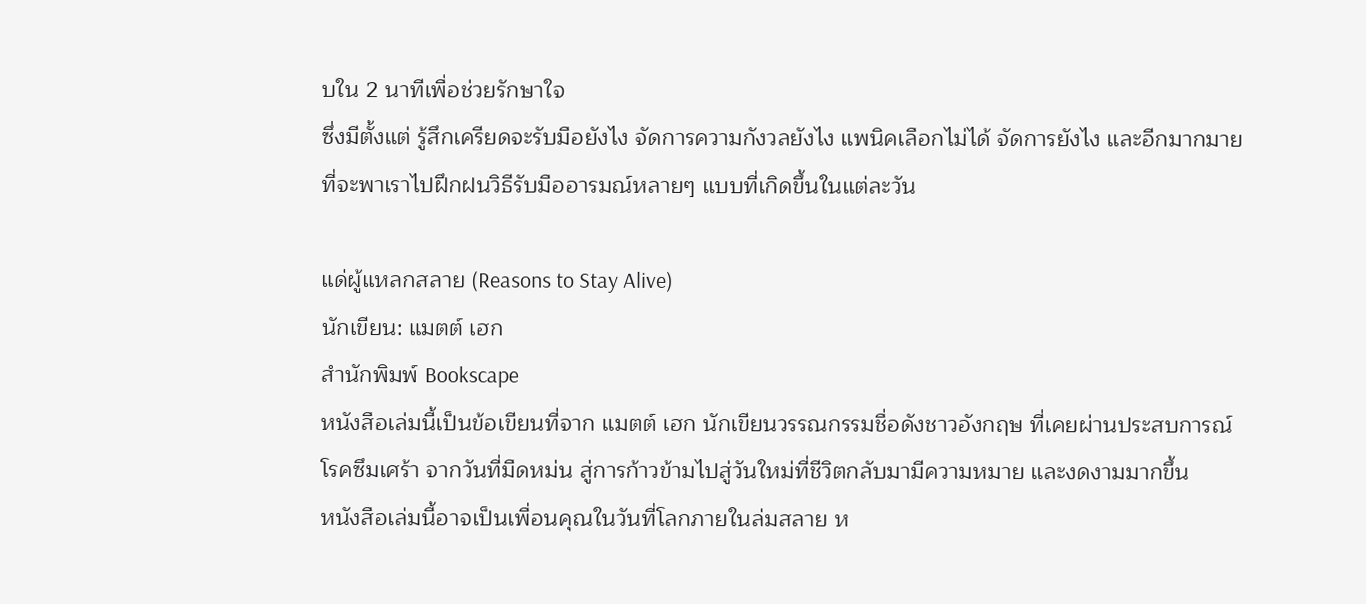บใน 2 นาทีเพื่อช่วยรักษาใจ
ซึ่งมีตั้งแต่ รู้สึกเครียดจะรับมือยังไง จัดการความกังวลยังไง แพนิคเลือกไม่ได้ จัดการยังไง และอีกมากมาย ที่จะพาเราไปฝึกฝนวิธีรับมืออารมณ์หลายๆ แบบที่เกิดขึ้นในแต่ละวัน

แด่ผู้แหลกสลาย (Reasons to Stay Alive)
นักเขียน: แมตต์ เฮก
สำนักพิมพ์ Bookscape
หนังสือเล่มนี้เป็นข้อเขียนที่จาก แมตต์ เฮก นักเขียนวรรณกรรมชื่อดังชาวอังกฤษ ที่เคยผ่านประสบการณ์โรคซึมเศร้า จากวันที่มืดหม่น สู่การก้าวข้ามไปสู่วันใหม่ที่ชีวิตกลับมามีความหมาย และงดงามมากขึ้น
หนังสือเล่มนี้อาจเป็นเพื่อนคุณในวันที่โลกภายในล่มสลาย ห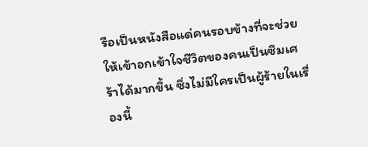รือเป็นหนังสือแด่คนรอบข้างที่จะช่วยให้เข้าอกเข้าใจชีวิตของคนเป็นซึมเศร้าได้มากขึ้น ซึ่งไม่มีใครเป็นผู้ร้ายในเรื่องนี้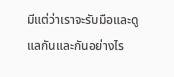มีแต่ว่าเราจะรับมือและดูแลกันและกันอย่างไร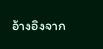อ้างอิงจาก